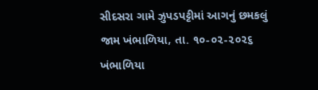સીદસરા ગામે ઝુપડપટ્ટીમાં આગનું છમકલું
જામ ખંભાળિયા, તા. ૧૦-૦૨-૨૦૨૬ ખંભાળિયા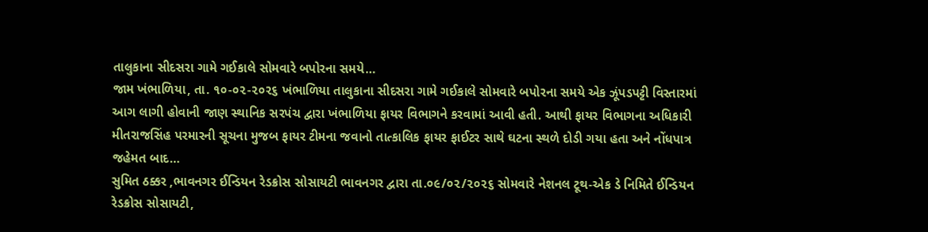તાલુકાના સીદસરા ગામે ગઈકાલે સોમવારે બપોરના સમયે…
જામ ખંભાળિયા, તા. ૧૦-૦૨-૨૦૨૬ ખંભાળિયા તાલુકાના સીદસરા ગામે ગઈકાલે સોમવારે બપોરના સમયે એક ઝૂંપડપટ્ટી વિસ્તારમાં આગ લાગી હોવાની જાણ સ્થાનિક સરપંચ દ્વારા ખંભાળિયા ફાયર વિભાગને કરવામાં આવી હતી. આથી ફાયર વિભાગના અધિકારી મીતરાજસિંહ પરમારની સૂચના મુજબ ફાયર ટીમના જવાનો તાત્કાલિક ફાયર ફાઈટર સાથે ઘટના સ્થળે દોડી ગયા હતા અને નોંધપાત્ર જહેમત બાદ…
સુમિત ઠક્કર ,ભાવનગર ઈન્ડિયન રેડક્રોસ સોસાયટી ભાવનગર દ્વારા તા.૦૯/૦૨/૨૦૨૬ સોમવારે નેશનલ ટૂથ-એક ડે નિમિતે ઈન્ડિયન રેડક્રોસ સોસાયટી,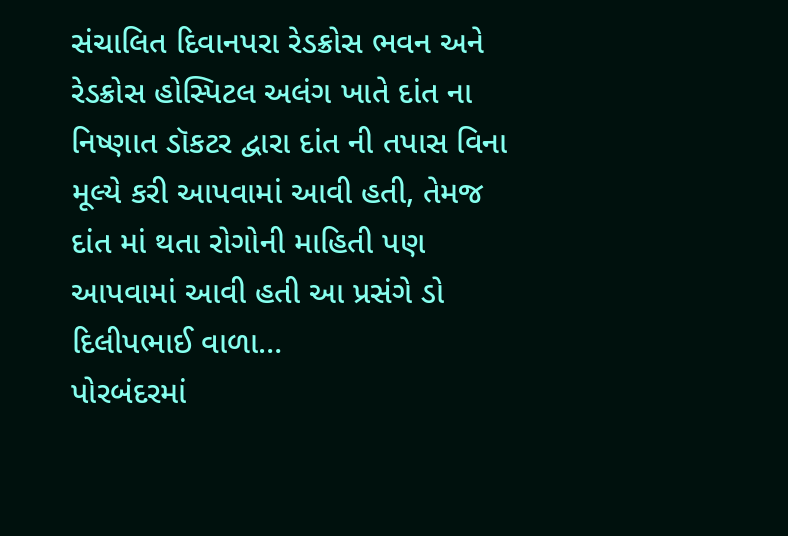સંચાલિત દિવાનપરા રેડક્રોસ ભવન અને રેડક્રોસ હોસ્પિટલ અલંગ ખાતે દાંત ના નિષ્ણાત ડૉકટર દ્વારા દાંત ની તપાસ વિના મૂલ્યે કરી આપવામાં આવી હતી, તેમજ દાંત માં થતા રોગોની માહિતી પણ આપવામાં આવી હતી આ પ્રસંગે ડો દિલીપભાઈ વાળા…
પોરબંદરમાં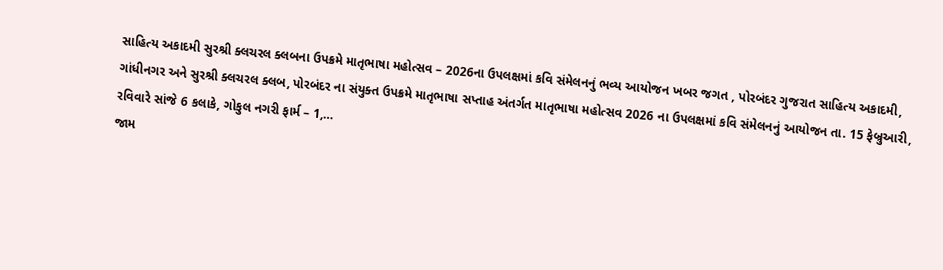સાહિત્ય અકાદમી સુરશ્રી ક્લચરલ ક્લબના ઉપક્રમે માતૃભાષા મહોત્સવ – 2026ના ઉપલક્ષમાં કવિ સંમેલનનું ભવ્ય આયોજન ખબર જગત , પોરબંદર ગુજરાત સાહિત્ય અકાદમી, ગાંધીનગર અને સુરશ્રી ક્લચરલ ક્લબ, પોરબંદર ના સંયુક્ત ઉપક્રમે માતૃભાષા સપ્તાહ અંતર્ગત માતૃભાષા મહોત્સવ 2026 ના ઉપલક્ષમાં કવિ સંમેલનનું આયોજન તા. 15 ફેબ્રુઆરી, રવિવારે સાંજે 6 કલાકે, ગોકુલ નગરી ફાર્મ – 1,…
જામ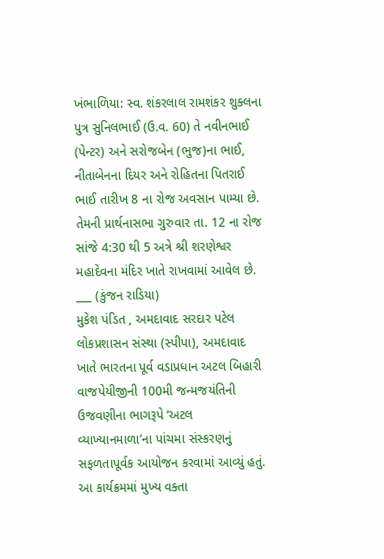ખંભાળિયા: સ્વ. શંકરલાલ રામશંકર શુક્લના પુત્ર સુનિલભાઈ (ઉ.વ. 60) તે નવીનભાઈ (પેન્ટર) અને સરોજબેન (ભુજ)ના ભાઈ, નીતાબેનના દિયર અને રોહિતના પિતરાઈ ભાઈ તારીખ 8 ના રોજ અવસાન પામ્યા છે. તેમની પ્રાર્થનાસભા ગુરુવાર તા. 12 ના રોજ સાંજે 4:30 થી 5 અત્રે શ્રી શરણેશ્વર મહાદેવના મંદિર ખાતે રાખવામાં આવેલ છે. ___ (કુંજન રાડિયા)
મુકેશ પંડિત , અમદાવાદ સરદાર પટેલ લોકપ્રશાસન સંસ્થા (સ્પીપા), અમદાવાદ ખાતે ભારતના પૂર્વ વડાપ્રધાન અટલ બિહારી વાજપેયીજીની 100મી જન્મજયંતિની ઉજવણીના ભાગરૂપે ‘અટલ વ્યાખ્યાનમાળા’ના પાંચમા સંસ્કરણનું સફળતાપૂર્વક આયોજન કરવામાં આવ્યું હતું. આ કાર્યક્રમમાં મુખ્ય વક્તા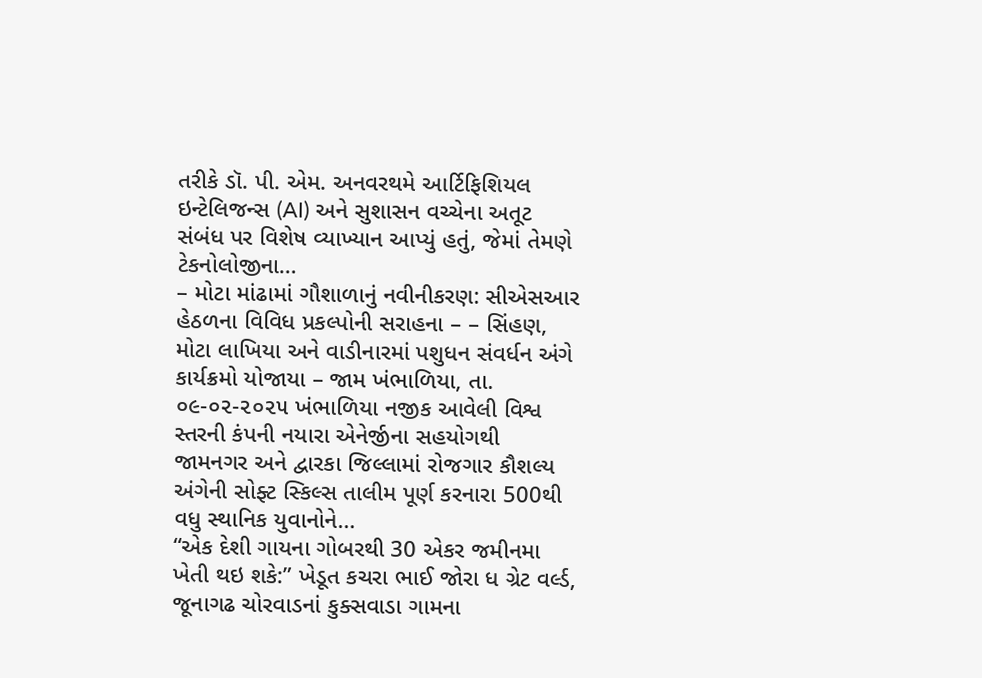તરીકે ડૉ. પી. એમ. અનવરથમે આર્ટિફિશિયલ ઇન્ટેલિજન્સ (AI) અને સુશાસન વચ્ચેના અતૂટ સંબંધ પર વિશેષ વ્યાખ્યાન આપ્યું હતું, જેમાં તેમણે ટેકનોલોજીના…
– મોટા માંઢામાં ગૌશાળાનું નવીનીકરણ: સીએસઆર હેઠળના વિવિધ પ્રકલ્પોની સરાહના – – સિંહણ, મોટા લાખિયા અને વાડીનારમાં પશુધન સંવર્ધન અંગે કાર્યક્રમો યોજાયા – જામ ખંભાળિયા, તા. ૦૯-૦૨-૨૦૨૫ ખંભાળિયા નજીક આવેલી વિશ્વ સ્તરની કંપની નયારા એનેર્જીના સહયોગથી જામનગર અને દ્વારકા જિલ્લામાં રોજગાર કૌશલ્ય અંગેની સોફ્ટ સ્કિલ્સ તાલીમ પૂર્ણ કરનારા 500થી વધુ સ્થાનિક યુવાનોને…
“એક દેશી ગાયના ગોબરથી 30 એકર જમીનમા ખેતી થઇ શકે:” ખેડૂત કચરા ભાઈ જોરા ધ ગ્રેટ વર્લ્ડ, જૂનાગઢ ચોરવાડનાં કુક્સવાડા ગામના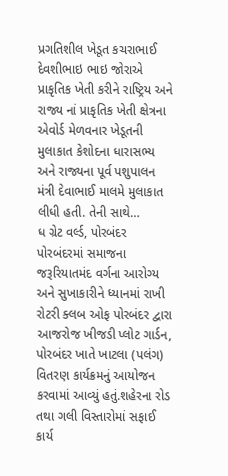પ્રગતિશીલ ખેડૂત કચરાભાઈ દેવશીભાઇ ભાઇ જોરાએ પ્રાકૃતિક ખેતી કરીને રાષ્ટ્રિય અને રાજ્ય નાં પ્રાકૃતિક ખેતી ક્ષેત્રના એવોર્ડ મેળવનાર ખેડૂતની મુલાકાત કેશોદના ધારાસભ્ય અને રાજ્યના પૂર્વ પશુપાલન મંત્રી દેવાભાઈ માલમે મુલાકાત લીધી હતી. તેની સાથે…
ધ ગ્રેટ વર્લ્ડ, પોરબંદર પોરબંદરમાં સમાજના જરૂરિયાતમંદ વર્ગના આરોગ્ય અને સુખાકારીને ધ્યાનમાં રાખી રોટરી ક્લબ ઓફ પોરબંદર દ્વારા આજરોજ ખીજડી પ્લોટ ગાર્ડન, પોરબંદર ખાતે ખાટલા (પલંગ) વિતરણ કાર્યક્રમનું આયોજન કરવામાં આવ્યું હતું.શહેરના રોડ તથા ગલી વિસ્તારોમાં સફાઈ કાર્ય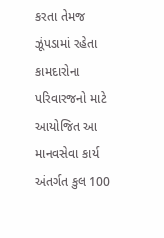કરતા તેમજ ઝૂંપડામાં રહેતા કામદારોના પરિવારજનો માટે આયોજિત આ માનવસેવા કાર્ય અંતર્ગત કુલ 100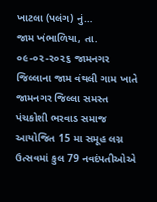ખાટલા (પલંગ) નું…
જામ ખંભાળિયા, તા. ૦૯-૦૨-૨૦૨૬ જામનગર જિલ્લાના જામ વંથલી ગામ ખાતે જામનગર જિલ્લા સમસ્ત પંચકોશી ભરવાડ સમાજ આયોજિત 15 મા સમૂહ લગ્ન ઉત્સવમાં કુલ 79 નવદંપતીઓએ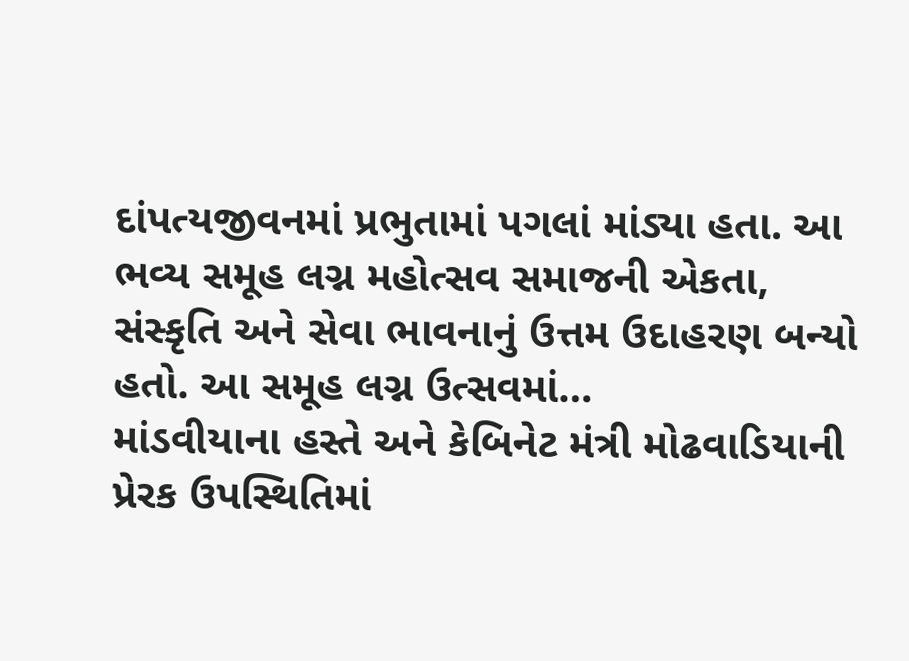દાંપત્યજીવનમાં પ્રભુતામાં પગલાં માંડ્યા હતા. આ ભવ્ય સમૂહ લગ્ન મહોત્સવ સમાજની એકતા, સંસ્કૃતિ અને સેવા ભાવનાનું ઉત્તમ ઉદાહરણ બન્યો હતો. આ સમૂહ લગ્ન ઉત્સવમાં…
માંડવીયાના હસ્તે અને કેબિનેટ મંત્રી મોઢવાડિયાની પ્રેરક ઉપસ્થિતિમાં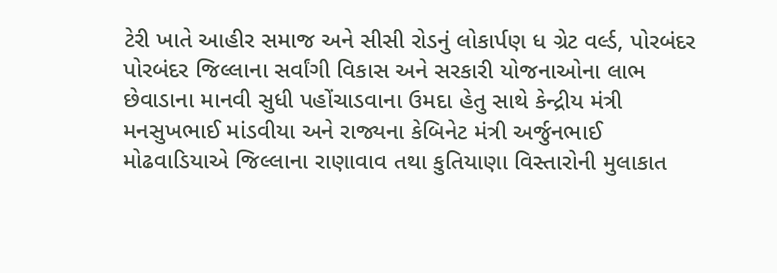ટેરી ખાતે આહીર સમાજ અને સીસી રોડનું લોકાર્પણ ધ ગ્રેટ વર્લ્ડ, પોરબંદર પોરબંદર જિલ્લાના સર્વાંગી વિકાસ અને સરકારી યોજનાઓના લાભ છેવાડાના માનવી સુધી પહોંચાડવાના ઉમદા હેતુ સાથે કેન્દ્રીય મંત્રી મનસુખભાઈ માંડવીયા અને રાજ્યના કેબિનેટ મંત્રી અર્જુનભાઈ મોઢવાડિયાએ જિલ્લાના રાણાવાવ તથા કુતિયાણા વિસ્તારોની મુલાકાત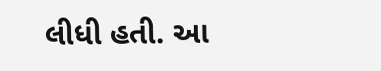લીધી હતી. આ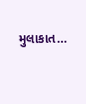મુલાકાત…